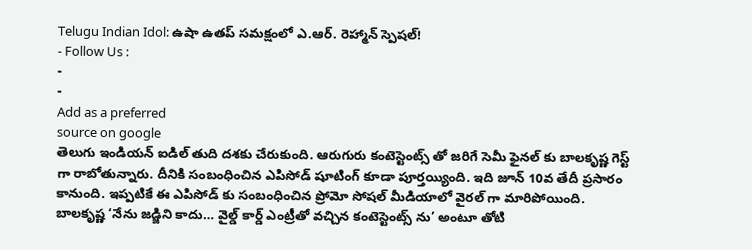Telugu Indian Idol: ఉషా ఉతప్ సమక్షంలో ఎ.ఆర్. రెహ్మాన్ స్పెషల్!
- Follow Us :
-
-
Add as a preferred
source on google
తెలుగు ఇండియన్ ఐడిల్ తుది దశకు చేరుకుంది. ఆరుగురు కంటెస్టెంట్స్ తో జరిగే సెమీ ఫైనల్ కు బాలకృష్ణ గెస్ట్ గా రాబోతున్నారు. దీనికి సంబంధించిన ఎపిసోడ్ షూటింగ్ కూడా పూర్తయ్యింది. ఇది జూన్ 10వ తేదీ ప్రసారం కానుంది. ఇప్పటికే ఈ ఎపిసోడ్ కు సంబంధించిన ప్రోమో సోషల్ మీడియాలో వైరల్ గా మారిపోయింది. బాలకృష్ణ ‘నేను జడ్జిని కాదు… వైల్డ్ కార్డ్ ఎంట్రీతో వచ్చిన కంటెస్టెంట్స్ ను’ అంటూ తోటి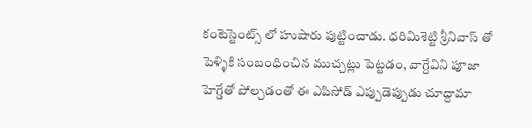కంటెస్టెంట్స్ లో హుషారు పుట్టించాడు. ధరిమిశెట్టి శ్రీనివాస్ తో పెళ్ళికి సంబంధించిన ముచ్చట్లు పెట్టడం, వాగ్దేవిని పూజా హెగ్డేతో పోల్చడంతో ఈ ఎపిసోడ్ ఎప్పుడెప్పుడు చూద్దామా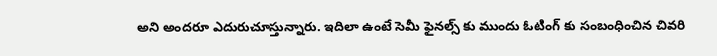అని అందరూ ఎదురుచూస్తున్నారు. ఇదిలా ఉంటే సెమీ ఫైనల్స్ కు ముందు ఓటింగ్ కు సంబంధించిన చివరి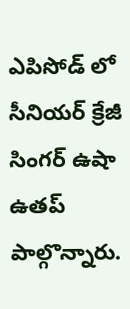ఎపిసోడ్ లో సీనియర్ క్రేజీ సింగర్ ఉషా ఉతప్ పాల్గొన్నారు.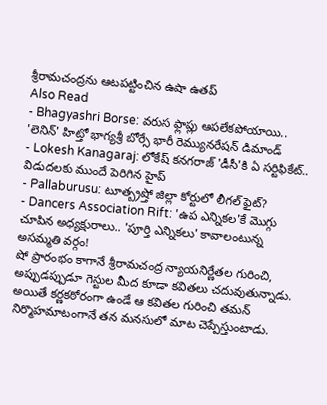శ్రీరామచంద్రను ఆటపట్టించిన ఉషా ఉతప్
Also Read
- Bhagyashri Borse: వరుస ఫ్లాప్లు ఆపలేకపోయాయి.. 'లెనిన్' హిట్తో భాగ్యశ్రీ బోర్సే భారీ రెమ్యునరేషన్ డిమాండ్
- Lokesh Kanagaraj: లోకేష్ కనగరాజ్ 'డీసీ'కి ఏ సర్టిఫికేట్.. విడుదలకు ముందే పెరిగిన హైప్
- Pallaburusu: టూత్బ్రష్తో జిల్లా కోర్టులో లీగల్ ఫైట్?
- Dancers Association Rift: 'ఉప ఎన్నికల'కే మొగ్గు చూపిన అధ్యక్షురాలు.. 'పూర్తి ఎన్నికలు' కావాలంటున్న అసమ్మతి వర్గం!
షో ప్రారంభం కాగానే శ్రీరామచంద్ర న్యాయనిర్ణేతల గురించి, అప్పుడప్పుడూ గెస్టుల మీద కూడా కవితలు చదువుతున్నాడు. అయితే కర్ణకఠోరంగా ఉండే ఆ కవితల గురించి తమన్ నిర్మొహమాటంగానే తన మనసులో మాట చెప్పేస్తుంటాడు.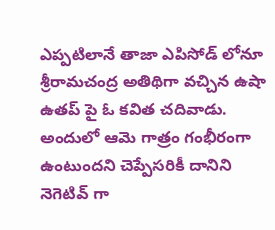ఎప్పటిలానే తాజా ఎపిసోడ్ లోనూ శ్రీరామచంద్ర అతిథిగా వచ్చిన ఉషా ఉతప్ పై ఓ కవిత చదివాడు. అందులో ఆమె గాత్రం గంభీరంగా ఉంటుందని చెప్పేసరికీ దానిని నెగెటివ్ గా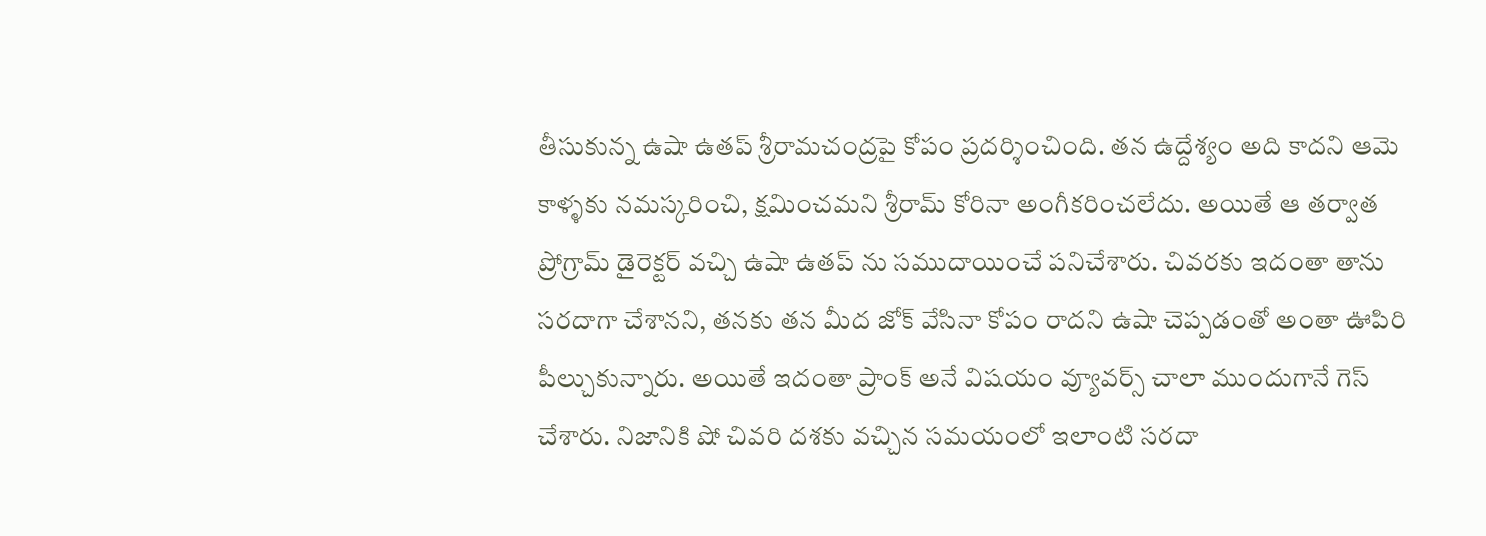తీసుకున్న ఉషా ఉతప్ శ్రీరామచంద్రపై కోపం ప్రదర్శించింది. తన ఉద్దేశ్యం అది కాదని ఆమె కాళ్ళకు నమస్కరించి, క్షమించమని శ్రీరామ్ కోరినా అంగీకరించలేదు. అయితే ఆ తర్వాత ప్రోగ్రామ్ డైరెక్టర్ వచ్చి ఉషా ఉతప్ ను సముదాయించే పనిచేశారు. చివరకు ఇదంతా తాను సరదాగా చేశానని, తనకు తన మీద జోక్ వేసినా కోపం రాదని ఉషా చెప్పడంతో అంతా ఊపిరి పీల్చుకున్నారు. అయితే ఇదంతా ప్రాంక్ అనే విషయం వ్యూవర్స్ చాలా ముందుగానే గెస్ చేశారు. నిజానికి షో చివరి దశకు వచ్చిన సమయంలో ఇలాంటి సరదా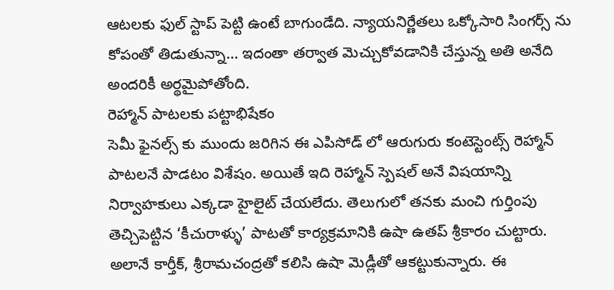ఆటలకు ఫుల్ స్టాప్ పెట్టి ఉంటే బాగుండేది. న్యాయనిర్ణేతలు ఒక్కోసారి సింగర్స్ ను కోపంతో తిడుతున్నా… ఇదంతా తర్వాత మెచ్చుకోవడానికి చేస్తున్న అతి అనేది అందరికీ అర్థమైపోతోంది.
రెహ్మాన్ పాటలకు పట్టాభిషేకం
సెమీ ఫైనల్స్ కు ముందు జరిగిన ఈ ఎపిసోడ్ లో ఆరుగురు కంటెస్టెంట్స్ రెహ్మాన్ పాటలనే పాడటం విశేషం. అయితే ఇది రెహ్మాన్ స్పెషల్ అనే విషయాన్ని నిర్వాహకులు ఎక్కడా హైలైట్ చేయలేదు. తెలుగులో తనకు మంచి గుర్తింపు తెచ్చిపెట్టిన ‘కీచురాళ్ళు’ పాటతో కార్యక్రమానికి ఉషా ఉతప్ శ్రీకారం చుట్టారు. అలానే కార్తీక్, శ్రీరామచంద్రతో కలిసి ఉషా మెడ్లీతో ఆకట్టుకున్నారు. ఈ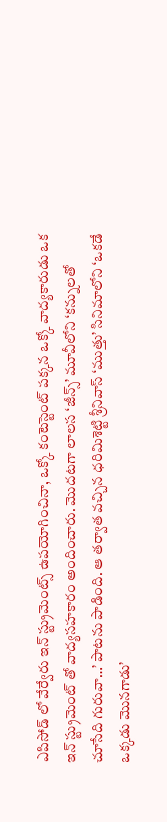ఎపిసోడ్ లో వేర్వేరు ఇన్ స్ట్రుమెంట్స్ ఉపయోగించినా, ఒక్కో కంటెస్టెంట్ పక్కన ఒక్కో వాద్యకారుడు ఒక ఇన్ స్ట్రుమెంట్ తో వాద్యసహకారం అందించారు. మొదటగా లాలస ‘జీన్స్’ మూవీలోని ‘కన్నులతో చూసేది గురువా…’ పాటను పాడింది. ఆ తర్వాత వచ్చిన ధరిమిశెట్టి శ్రీనివాస్ ‘ముత్తు’ సినిమాలోని ‘ఒకడే ఒక్కడు మొనగాడు’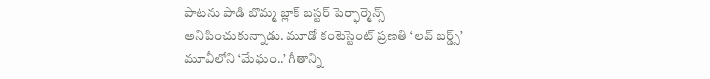పాటను పాడి బొమ్మ బ్లాక్ బస్టర్ పెర్ఫార్మెన్స్ అనిపించుకున్నాడు. మూడో కంటెస్టెంట్ ప్రణతి ‘లవ్ బర్డ్స్’ మూవీలోని ‘మేఘం..’ గీతాన్ని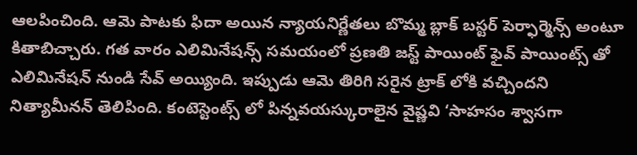ఆలపించింది. ఆమె పాటకు ఫిదా అయిన న్యాయనిర్ణేతలు బొమ్మ బ్లాక్ బస్టర్ పెర్ఫార్మెన్స్ అంటూ కితాబిచ్చారు. గత వారం ఎలిమినేషన్స్ సమయంలో ప్రణతి జస్ట్ పాయింట్ ఫైవ్ పాయింట్స్ తో ఎలిమినేషన్ నుండి సేవ్ అయ్యింది. ఇప్పుడు ఆమె తిరిగి సరైన ట్రాక్ లోకి వచ్చిందని నిత్యామీనన్ తెలిపింది. కంటెస్టెంట్స్ లో పిన్నవయస్కురాలైన వైష్ణవి ‘సాహసం శ్వాసగా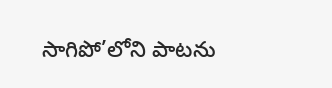సాగిపో’లోని పాటను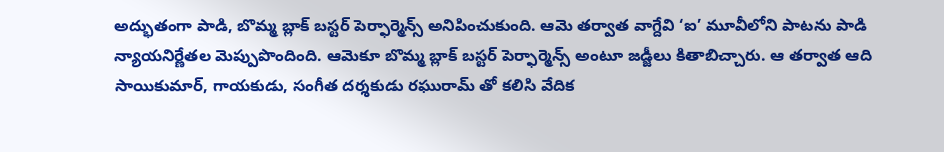అద్భుతంగా పాడి, బొమ్మ బ్లాక్ బస్టర్ పెర్ఫార్మెన్స్ అనిపించుకుంది. ఆమె తర్వాత వాగ్దేవి ‘ఐ’ మూవీలోని పాటను పాడి న్యాయనిర్ణేతల మెప్పుపొందింది. ఆమెకూ బొమ్మ బ్లాక్ బస్టర్ పెర్ఫార్మెన్స్ అంటూ జడ్జీలు కితాబిచ్చారు. ఆ తర్వాత ఆది సాయికుమార్, గాయకుడు, సంగీత దర్శకుడు రఘురామ్ తో కలిసి వేదిక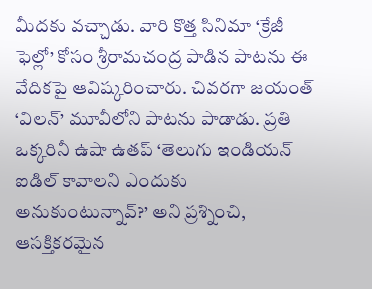మీదకు వచ్చాడు. వారి కొత్త సినిమా ‘క్రేజీ ఫెల్లో’ కోసం శ్రీరామచంద్ర పాడిన పాటను ఈ వేదికపై ఆవిష్కరించారు. చివరగా జయంత్ ‘విలన్’ మూవీలోని పాటను పాడాడు. ప్రతి ఒక్కరినీ ఉషా ఉతప్ ‘తెలుగు ఇండియన్ ఐడిల్ కావాలని ఎందుకు అనుకుంటున్నావ్?’ అని ప్రశ్నించి, ఆసక్తికరమైన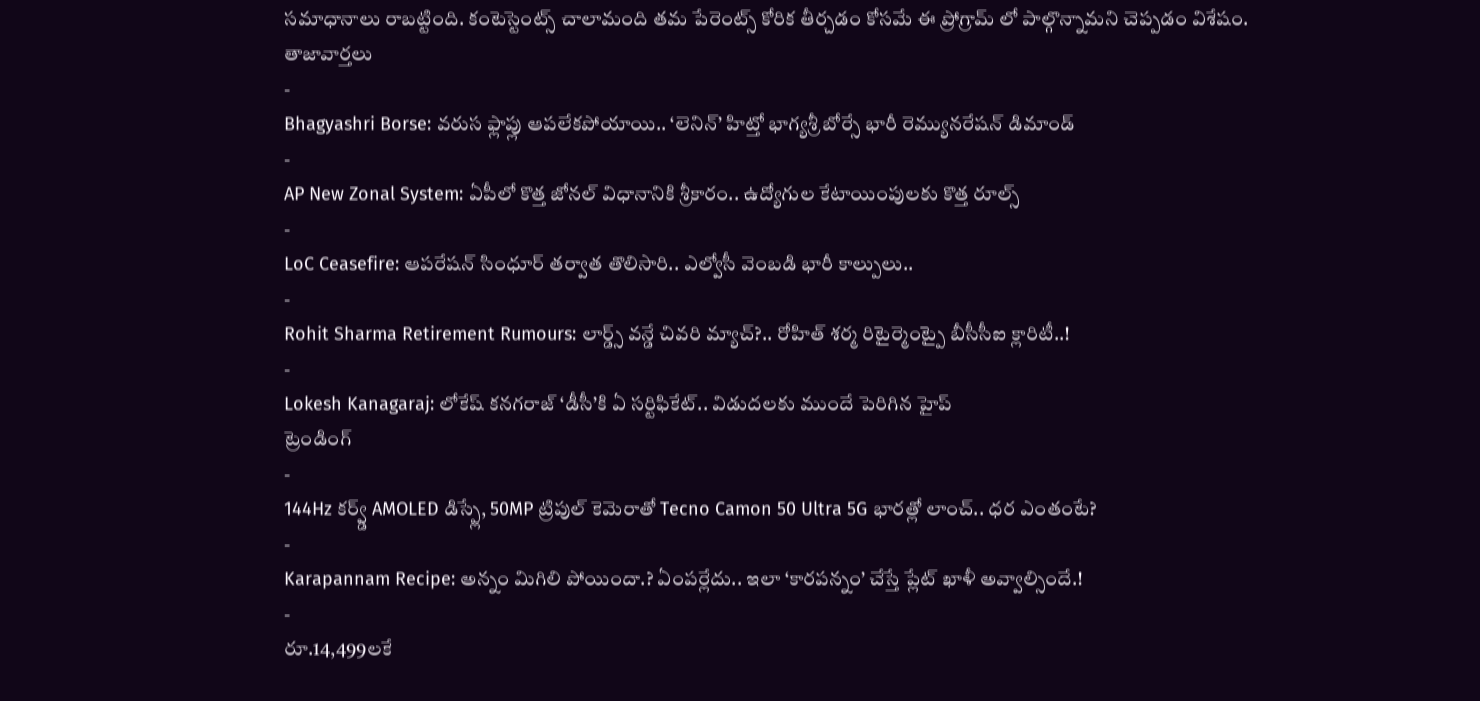సమాధానాలు రాబట్టింది. కంటెస్టెంట్స్ చాలామంది తమ పేరెంట్స్ కోరిక తీర్చడం కోసమే ఈ ప్రోగ్రామ్ లో పాల్గొన్నామని చెప్పడం విశేషం.
తాజావార్తలు
-
Bhagyashri Borse: వరుస ఫ్లాప్లు ఆపలేకపోయాయి.. ‘లెనిన్’ హిట్తో భాగ్యశ్రీ బోర్సే భారీ రెమ్యునరేషన్ డిమాండ్
-
AP New Zonal System: ఏపీలో కొత్త జోనల్ విధానానికి శ్రీకారం.. ఉద్యోగుల కేటాయింపులకు కొత్త రూల్స్
-
LoC Ceasefire: ఆపరేషన్ సింధూర్ తర్వాత తొలిసారి.. ఎల్వోసీ వెంబడి భారీ కాల్పులు..
-
Rohit Sharma Retirement Rumours: లార్డ్స్ వన్డే చివరి మ్యాచ్?.. రోహిత్ శర్మ రిటైర్మెంట్పై బీసీసీఐ క్లారిటీ..!
-
Lokesh Kanagaraj: లోకేష్ కనగరాజ్ ‘డీసీ’కి ఏ సర్టిఫికేట్.. విడుదలకు ముందే పెరిగిన హైప్
ట్రెండింగ్
-
144Hz కర్వ్డ్ AMOLED డిస్ప్లే, 50MP ట్రిపుల్ కెమెరాతో Tecno Camon 50 Ultra 5G భారత్లో లాంచ్.. ధర ఎంతంటే?
-
Karapannam Recipe: అన్నం మిగిలి పోయిందా.? ఏంపర్లేదు.. ఇలా ‘కారపన్నం’ చేస్తే ప్లేట్ ఖాళీ అవ్వాల్సిందే.!
-
రూ.14,499లకే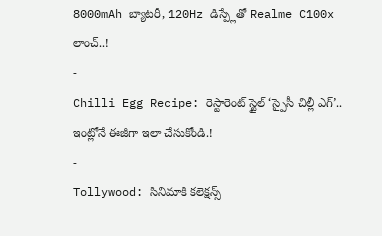8000mAh బ్యాటరీ, 120Hz డిస్ప్లేతో Realme C100x లాంచ్..!
-
Chilli Egg Recipe: రెస్టారెంట్ స్టైల్ ‘స్పైసీ చిల్లీ ఎగ్’.. ఇంట్లోనే ఈజీగా ఇలా చేసుకోండి.!
-
Tollywood: సినిమాకి కలెక్షన్స్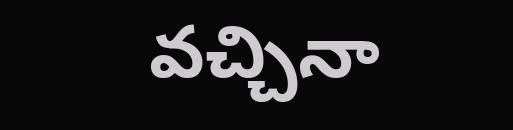వచ్చినా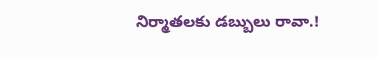నిర్మాతలకు డబ్బులు రావా.!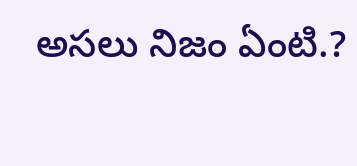అసలు నిజం ఏంటి.?